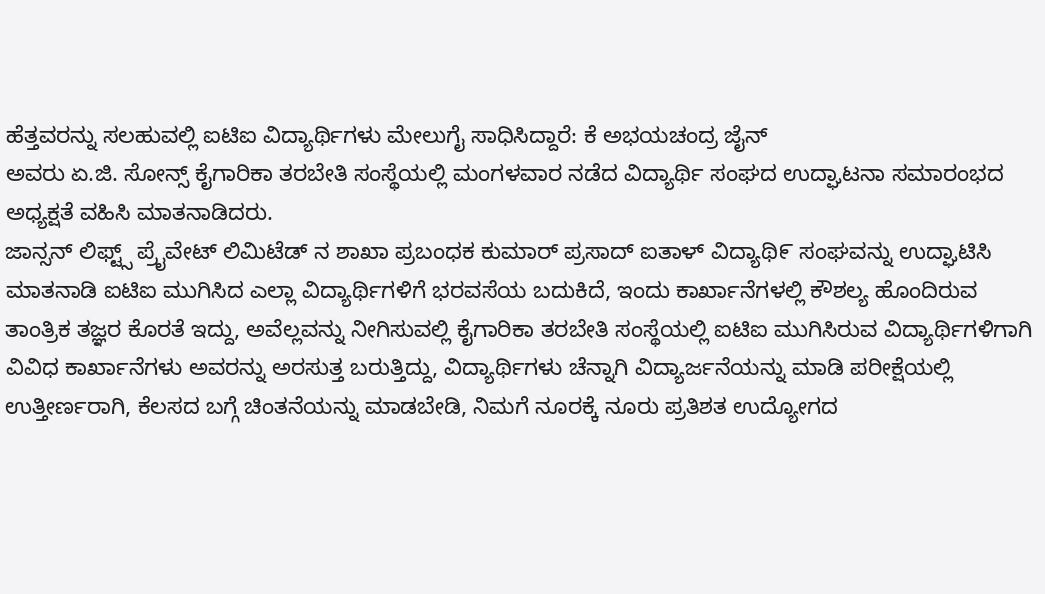ಹೆತ್ತವರನ್ನು ಸಲಹುವಲ್ಲಿ ಐಟಿಐ ವಿದ್ಯಾರ್ಥಿಗಳು ಮೇಲುಗೈ ಸಾಧಿಸಿದ್ದಾರೆ: ಕೆ ಅಭಯಚಂದ್ರ ಜೈನ್
ಅವರು ಏ.ಜಿ. ಸೋನ್ಸ್ ಕೈಗಾರಿಕಾ ತರಬೇತಿ ಸಂಸ್ಥೆಯಲ್ಲಿ ಮಂಗಳವಾರ ನಡೆದ ವಿದ್ಯಾರ್ಥಿ ಸಂಘದ ಉದ್ಘಾಟನಾ ಸಮಾರಂಭದ ಅಧ್ಯಕ್ಷತೆ ವಹಿಸಿ ಮಾತನಾಡಿದರು.
ಜಾನ್ಸನ್ ಲಿಫ್ಟ್ಸ್ ಪ್ರೈವೇಟ್ ಲಿಮಿಟೆಡ್ ನ ಶಾಖಾ ಪ್ರಬಂಧಕ ಕುಮಾರ್ ಪ್ರಸಾದ್ ಐತಾಳ್ ವಿದ್ಯಾಥಿ೯ ಸಂಘವನ್ನು ಉದ್ಘಾಟಿಸಿ ಮಾತನಾಡಿ ಐಟಿಐ ಮುಗಿಸಿದ ಎಲ್ಲಾ ವಿದ್ಯಾರ್ಥಿಗಳಿಗೆ ಭರವಸೆಯ ಬದುಕಿದೆ, ಇಂದು ಕಾರ್ಖಾನೆಗಳಲ್ಲಿ ಕೌಶಲ್ಯ ಹೊಂದಿರುವ ತಾಂತ್ರಿಕ ತಜ್ಞರ ಕೊರತೆ ಇದ್ದು, ಅವೆಲ್ಲವನ್ನು ನೀಗಿಸುವಲ್ಲಿ ಕೈಗಾರಿಕಾ ತರಬೇತಿ ಸಂಸ್ಥೆಯಲ್ಲಿ ಐಟಿಐ ಮುಗಿಸಿರುವ ವಿದ್ಯಾರ್ಥಿಗಳಿಗಾಗಿ ವಿವಿಧ ಕಾರ್ಖಾನೆಗಳು ಅವರನ್ನು ಅರಸುತ್ತ ಬರುತ್ತಿದ್ದು, ವಿದ್ಯಾರ್ಥಿಗಳು ಚೆನ್ನಾಗಿ ವಿದ್ಯಾರ್ಜನೆಯನ್ನು ಮಾಡಿ ಪರೀಕ್ಷೆಯಲ್ಲಿ ಉತ್ತೀರ್ಣರಾಗಿ, ಕೆಲಸದ ಬಗ್ಗೆ ಚಿಂತನೆಯನ್ನು ಮಾಡಬೇಡಿ, ನಿಮಗೆ ನೂರಕ್ಕೆ ನೂರು ಪ್ರತಿಶತ ಉದ್ಯೋಗದ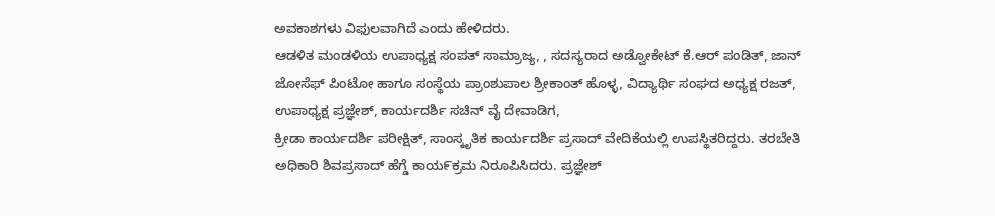ಅವಕಾಶಗಳು ವಿಫುಲವಾಗಿದೆ ಎಂದು ಹೇಳಿದರು.
ಆಡಳಿತ ಮಂಡಳಿಯ ಉಪಾಧ್ಯಕ್ಷ ಸಂಪತ್ ಸಾಮ್ರಾಜ್ಯ, , ಸದಸ್ಯರಾದ ಅಡ್ವೋಕೇಟ್ ಕೆ.ಆರ್ ಪಂಡಿತ್, ಜಾನ್ ಜೋಸೆಫ್ ಪಿಂಟೋ ಹಾಗೂ ಸಂಸ್ಥೆಯ ಪ್ರಾಂಶುಪಾಲ ಶ್ರೀಕಾಂತ್ ಹೊಳ್ಳ, ವಿದ್ಯಾರ್ಥಿ ಸಂಘದ ಅಧ್ಯಕ್ಷ ರಜತ್, ಉಪಾಧ್ಯಕ್ಷ ಪ್ರಜ್ಞೇಶ್, ಕಾರ್ಯದರ್ಶಿ ಸಚಿನ್ ವೈ ದೇವಾಡಿಗ,
ಕ್ರೀಡಾ ಕಾರ್ಯದರ್ಶಿ ಪರೀಕ್ಷಿತ್, ಸಾಂಸ್ಕೃತಿಕ ಕಾರ್ಯದರ್ಶಿ ಪ್ರಸಾದ್ ವೇದಿಕೆಯಲ್ಲಿ ಉಪಸ್ಥಿತರಿದ್ದರು. ತರಬೇತಿ ಅಧಿಕಾರಿ ಶಿವಪ್ರಸಾದ್ ಹೆಗ್ಡೆ ಕಾಯ೯ಕ್ರಮ ನಿರೂಪಿಸಿದರು. ಪ್ರಜ್ಞೇಶ್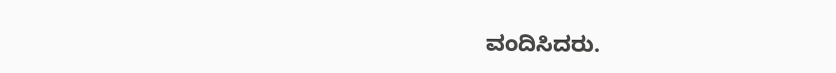ವಂದಿಸಿದರು.